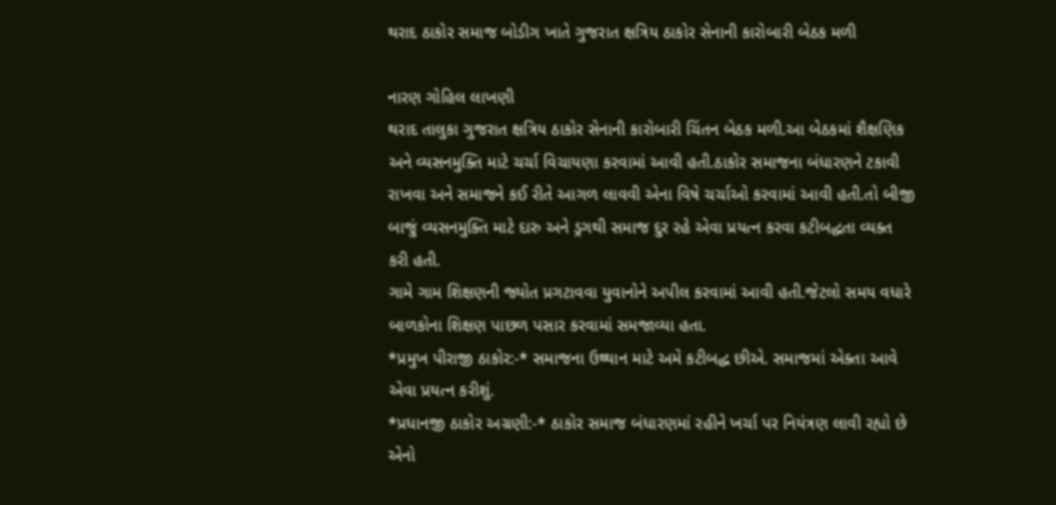થરાદ ઠાકોર સમાજ બોડીગ ખાતે ગુજરાત ક્ષત્રિય ઠાકોર સેનાની કારોબારી બેઠક મળી

નારણ ગોહિલ લાખણી
થરાદ તાલુકા ગુજરાત ક્ષત્રિય ઠાકોર સેનાની કારોબારી ચિંતન બેઠક મળી.આ બેઠકમાં શૈક્ષણિક અને વ્યસનમુક્તિ માટે ચર્ચા વિચાયણા કરવામાં આવી હતી.ઠાકોર સમાજના બંધારણને ટકાવી રાખવા અને સમાજને કઈ રીતે આગળ લાવવી એના વિષે ચર્ચાઓ કરવામાં આવી હતી.તો બીજી બાજું વ્યસનમુક્તિ માટે દારુ અને ડ્રગથી સમાજ દુર રહે એવા પ્રયત્ન કરવા કટીબદ્ધતા વ્યક્ત કરી હતી.
ગામે ગામ શિક્ષણની જ્યોત પ્રગટાવવા યુવાનોને અપીલ કરવામાં આવી હતી.જેટલો સમય વધારે બાળકોના શિક્ષણ પાછળ પસાર કરવામાં સમજાવ્યા હતા.
*પ્રમુખ પીરાજી ઠાકોર:-* સમાજના ઉથ્થાન માટે અમે કટીબદ્ધ છીએ. સમાજમાં એક્તા આવે એવા પ્રયત્ન કરીશું.
*પ્રધાનજી ઠાકોર અગ્રણી:-* ઠાકોર સમાજ બંધારણમાં રહીને ખર્ચા પર નિયંત્રણ લાવી રહ્યો છે એનો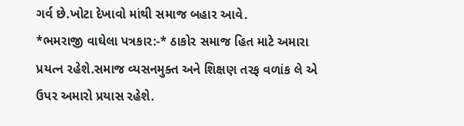ગર્વ છે.ખોટા દેખાવો માંથી સમાજ બહાર આવે.
*ભમરાજી વાઘેલા પત્રકાર:-* ઠાકોર સમાજ હિત માટે અમારા પ્રયત્ન રહેશે.સમાજ વ્યસનમુક્ત અને શિક્ષણ તરફ વળાંક લે એ ઉપર અમારો પ્રયાસ રહેશે.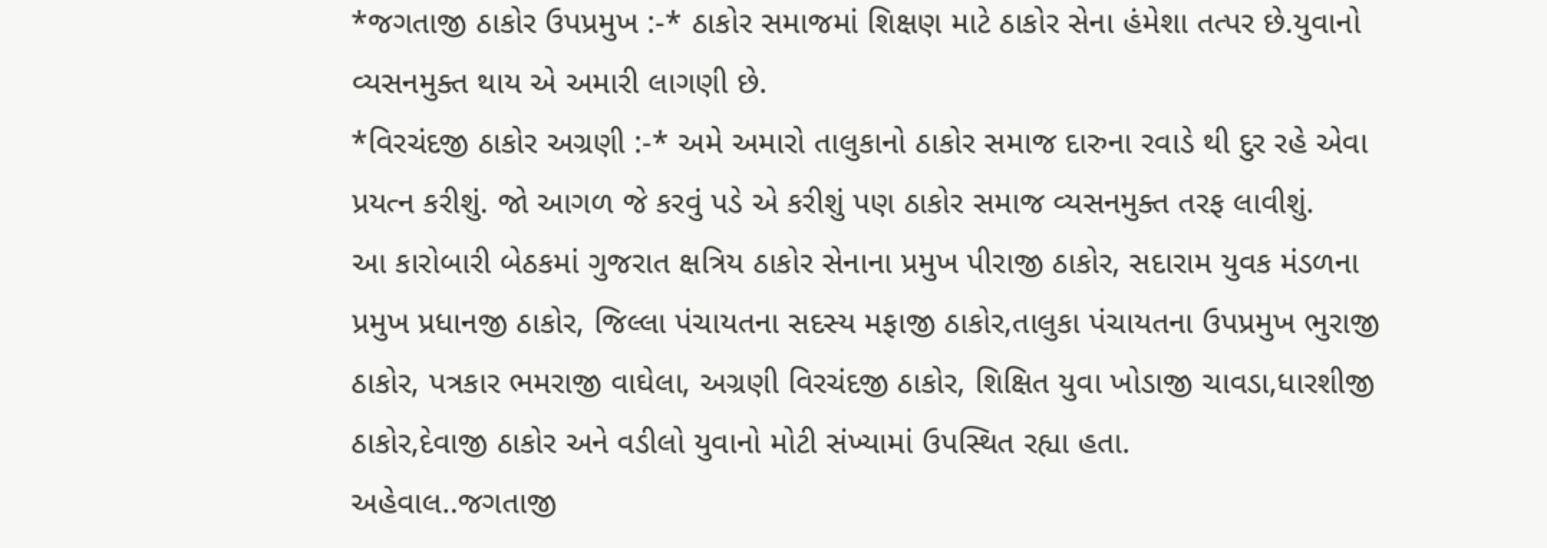*જગતાજી ઠાકોર ઉપપ્રમુખ :-* ઠાકોર સમાજમાં શિક્ષણ માટે ઠાકોર સેના હંમેશા તત્પર છે.યુવાનો વ્યસનમુક્ત થાય એ અમારી લાગણી છે.
*વિરચંદજી ઠાકોર અગ્રણી :-* અમે અમારો તાલુકાનો ઠાકોર સમાજ દારુના રવાડે થી દુર રહે એવા પ્રયત્ન કરીશું. જો આગળ જે કરવું પડે એ કરીશું પણ ઠાકોર સમાજ વ્યસનમુક્ત તરફ લાવીશું.
આ કારોબારી બેઠકમાં ગુજરાત ક્ષત્રિય ઠાકોર સેનાના પ્રમુખ પીરાજી ઠાકોર, સદારામ યુવક મંડળના પ્રમુખ પ્રધાનજી ઠાકોર, જિલ્લા પંચાયતના સદસ્ય મફાજી ઠાકોર,તાલુકા પંચાયતના ઉપપ્રમુખ ભુરાજી ઠાકોર, પત્રકાર ભમરાજી વાઘેલા, અગ્રણી વિરચંદજી ઠાકોર, શિક્ષિત યુવા ખોડાજી ચાવડા,ધારશીજી ઠાકોર,દેવાજી ઠાકોર અને વડીલો યુવાનો મોટી સંખ્યામાં ઉપસ્થિત રહ્યા હતા.
અહેવાલ..જગતાજી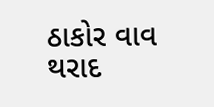ઠાકોર વાવ થરાદ